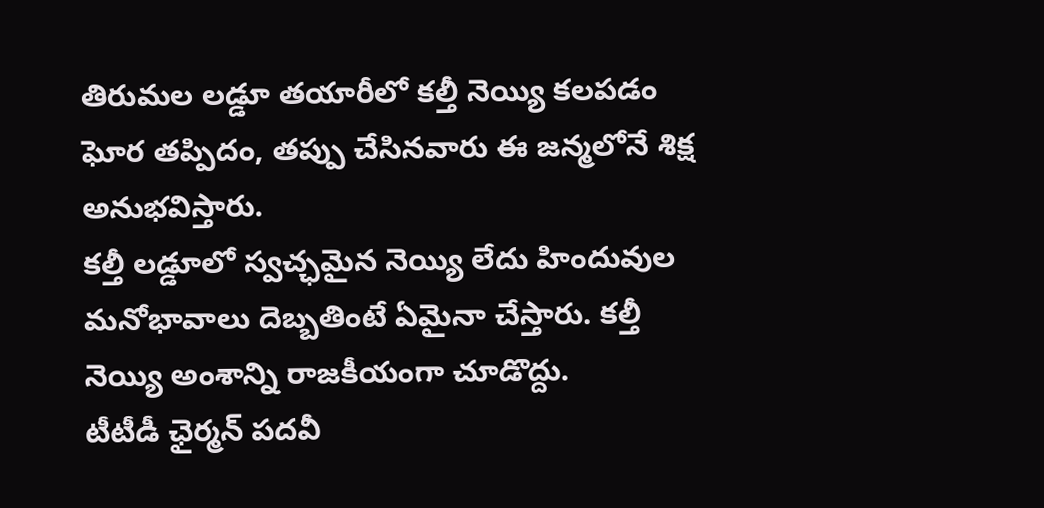తిరుమల లడ్డూ తయారీలో కల్తీ నెయ్యి కలపడం ఘోర తప్పిదం, తప్పు చేసినవారు ఈ జన్మలోనే శిక్ష అనుభవిస్తారు.
కల్తీ లడ్డూలో స్వచ్ఛమైన నెయ్యి లేదు హిందువుల మనోభావాలు దెబ్బతింటే ఏమైనా చేస్తారు. కల్తీ నెయ్యి అంశాన్ని రాజకీయంగా చూడొద్దు.
టీటీడీ ఛైర్మన్ పదవీ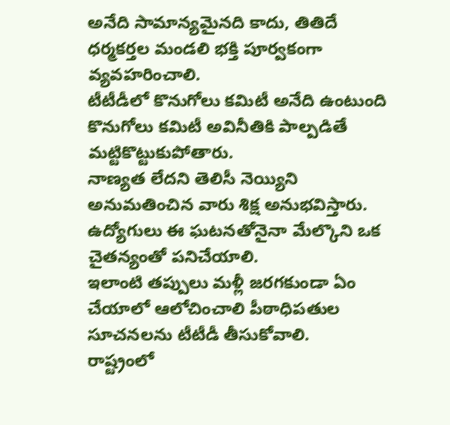అనేది సామాన్యమైనది కాదు, తితిదే ధర్మకర్తల మండలి భక్తి పూర్వకంగా వ్యవహరించాలి.
టీటీడీలో కొనుగోలు కమిటీ అనేది ఉంటుంది కొనుగోలు కమిటీ అవినీతికి పాల్పడితే మట్టికొట్టుకుపోతారు.
నాణ్యత లేదని తెలిసీ నెయ్యిని అనుమతించిన వారు శిక్ష అనుభవిస్తారు. ఉద్యోగులు ఈ ఘటనతోనైనా మేల్కొని ఒక చైతన్యంతో పనిచేయాలి.
ఇలాంటి తప్పులు మళ్లీ జరగకుండా ఏం చేయాలో ఆలోచించాలి పీఠాధిపతుల సూచనలను టీటీడీ తీసుకోవాలి.
రాష్ట్రంలో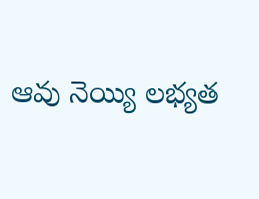ఆవు నెయ్యి లభ్యత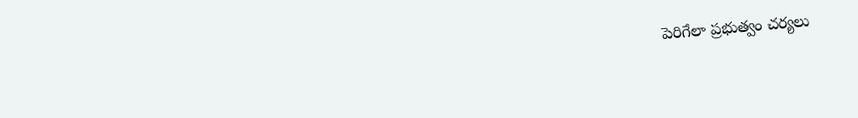పెరిగేలా ప్రభుత్వం చర్యలు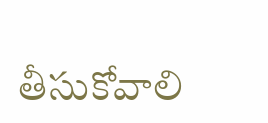తీసుకోవాలి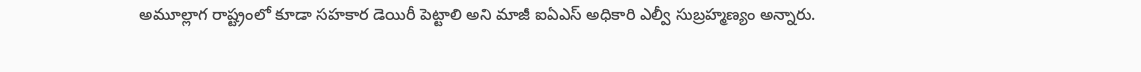అమూల్లాగ రాష్ట్రంలో కూడా సహకార డెయిరీ పెట్టాలి అని మాజీ ఐఏఎస్ అధికారి ఎల్వీ సుబ్రహ్మణ్యం అన్నారు.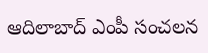ఆదిలాబాద్ ఎంపీ సంచలన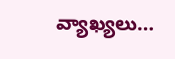వ్యాఖ్యలు…